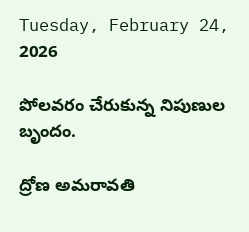Tuesday, February 24, 2026

పోలవరం చేరుకున్న నిపుణుల బృందం.

ద్రోణ అమరావతి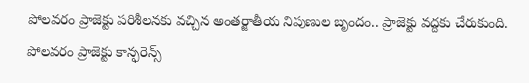పోలవరం ప్రాజెక్టు పరిశీలనకు వచ్చిన అంతర్జాతీయ నిపుణుల బృందం.. ప్రాజెక్టు వద్దకు చేరుకుంది. పోలవరం ప్రాజెక్టు కాన్ఫరెన్స్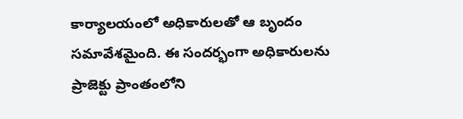కార్యాలయంలో అధికారులతో ఆ బృందం సమావేశమైంది. ఈ సందర్భంగా అధికారులను ప్రాజెక్టు ప్రాంతంలోని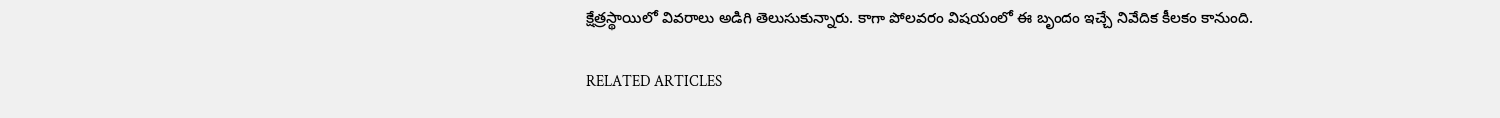క్షేత్రస్థాయిలో వివరాలు అడిగి తెలుసుకున్నారు. కాగా పోలవరం విషయంలో ఈ బృందం ఇచ్చే నివేదిక కీలకం కానుంది.

RELATED ARTICLES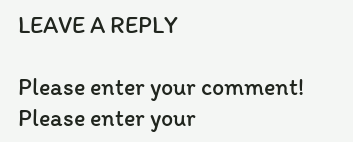LEAVE A REPLY

Please enter your comment!
Please enter your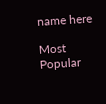name here

Most Popular